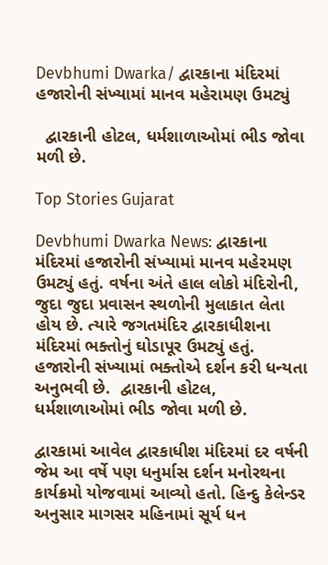Devbhumi Dwarka/ દ્વારકાના મંદિરમાં હજારોની સંખ્યામાં માનવ મહેરામણ ઉમટ્યું

  દ્વારકાની હોટલ, ધર્મશાળાઓમાં ભીડ જોવા મળી છે.

Top Stories Gujarat

Devbhumi Dwarka News: દ્વારકાના મંદિરમાં હજારોની સંખ્યામાં માનવ મહેરમણ ઉમટ્યું હતું. વર્ષના અંતે હાલ લોકો મંદિરોની, જુદા જુદા પ્રવાસન સ્થળોની મુલાકાત લેતા હોય છે. ત્યારે જગતમંદિર દ્વારકાધીશના મંદિરમાં ભક્તોનું ઘોડાપૂર ઉમટ્યું હતું. હજારોની સંખ્યામાં ભક્તોએ દર્શન કરી ધન્યતા અનુભવી છે.  દ્વારકાની હોટલ, ધર્મશાળાઓમાં ભીડ જોવા મળી છે.

દ્વારકામાં આવેલ દ્વારકાધીશ મંદિરમાં દર વર્ષની જેમ આ વર્ષે પણ ધનુર્માસ દર્શન મનોરથના કાર્યક્રમો યોજવામાં આવ્યો હતો. હિન્દુ કેલેન્ડર અનુસાર માગસર મહિનામાં સૂર્ય ધન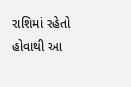રાશિમાં રહેતો હોવાથી આ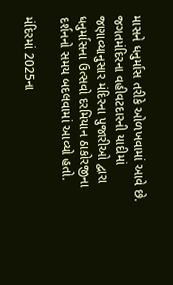માસને ધનુર્માસ તરીકે ઓળખવામાં આવે છે. જગતમંદિરના વહીવટદારની યાદીમાં જણાવ્યાનુસાર મંદિરના પુજારીઓ દ્વારા ધનુર્માસના ઉત્સવો દરમિયાન ઠાકોરજીના દર્શનનો સમય બદલવામાં આવ્યો હતો.

મંદિરમાં 2025ના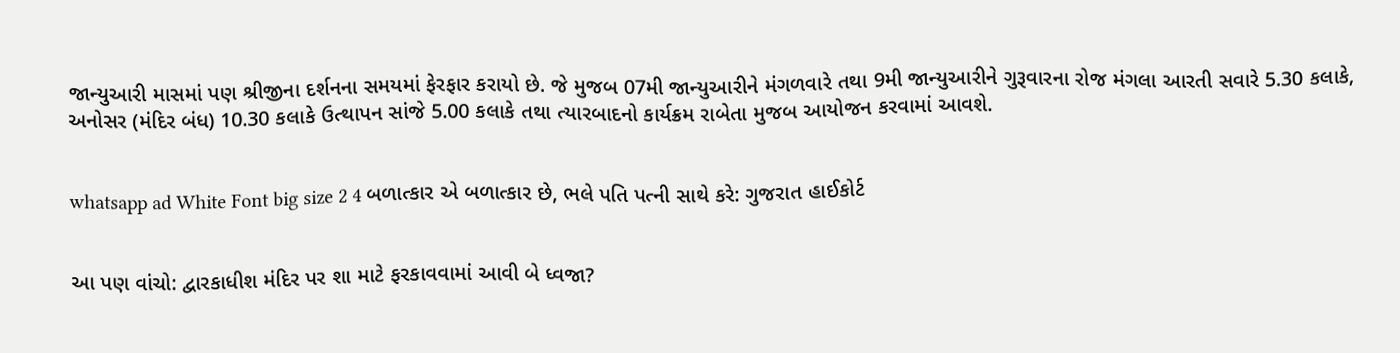જાન્યુઆરી માસમાં પણ શ્રીજીના દર્શનના સમયમાં ફેરફાર કરાયો છે. જે મુજબ 07મી જાન્યુઆરીને મંગળવારે તથા 9મી જાન્યુઆરીને ગુરૂવારના રોજ મંગલા આરતી સવારે 5.30 કલાકે, અનોસર (મંદિર બંધ) 10.30 કલાકે ઉત્થાપન સાંજે 5.00 કલાકે તથા ત્યારબાદનો કાર્યક્રમ રાબેતા મુજબ આયોજન કરવામાં આવશે.


whatsapp ad White Font big size 2 4 બળાત્કાર એ બળાત્કાર છે, ભલે પતિ પત્ની સાથે કરે: ગુજરાત હાઈકોર્ટ


આ પણ વાંચો: દ્વારકાધીશ મંદિર પર શા માટે ફરકાવવામાં આવી બે ધ્વજા?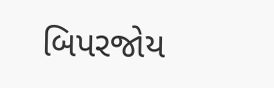બિપરજોય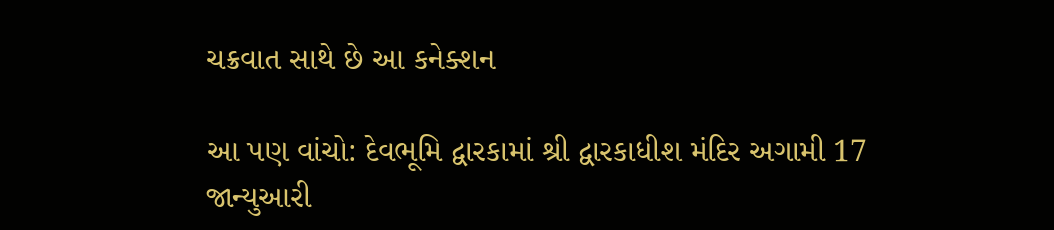ચક્રવાત સાથે છે આ કનેક્શન

આ પણ વાંચો: દેવભૂમિ દ્વારકામાં શ્રી દ્વારકાધીશ મંદિર અગામી 17  જાન્યુઆરી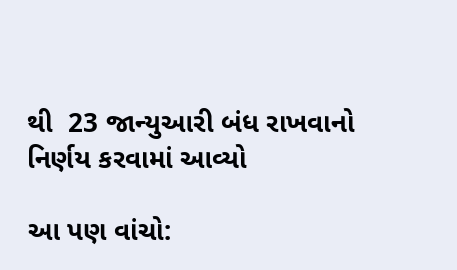થી  23 જાન્યુઆરી બંધ રાખવાનો નિર્ણય કરવામાં આવ્યો

આ પણ વાંચો: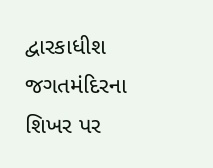દ્વારકાધીશ જગતમંદિરના શિખર પર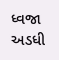ધ્વજા અડધી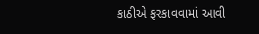કાઠીએ ફરકાવવામાં આવી